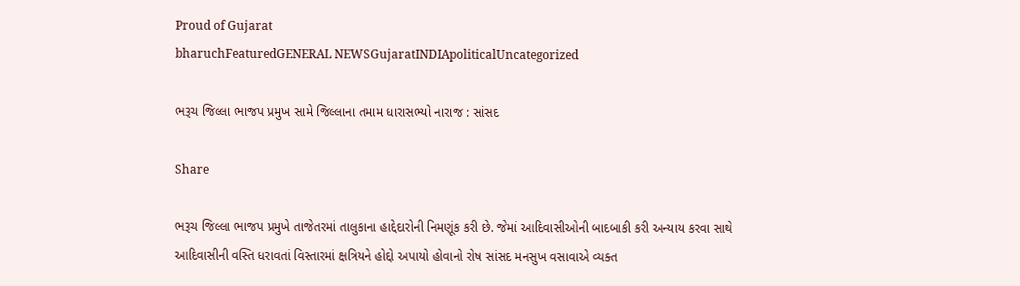Proud of Gujarat
bharuchFeaturedGENERAL NEWSGujaratINDIApoliticalUncategorized

ભરૂચ જિલ્લા ભાજપ પ્રમુખ સામે જિલ્લાના તમામ ધારાસભ્યો નારાજ : સાંસદ

Share

ભરૂચ જિલ્લા ભાજપ પ્રમુખે તાજેતરમાં તાલુકાના હાદ્દેદારોની નિમણૂંક કરી છે. જેમાં આદિવાસીઓની બાદબાકી કરી અન્યાય કરવા સાથે આદિવાસીની વસ્તિ ધરાવતાં વિસ્તારમાં ક્ષત્રિયને હોદ્દો અપાયો હોવાનો રોષ સાંસદ મનસુખ વસાવાએ વ્યક્ત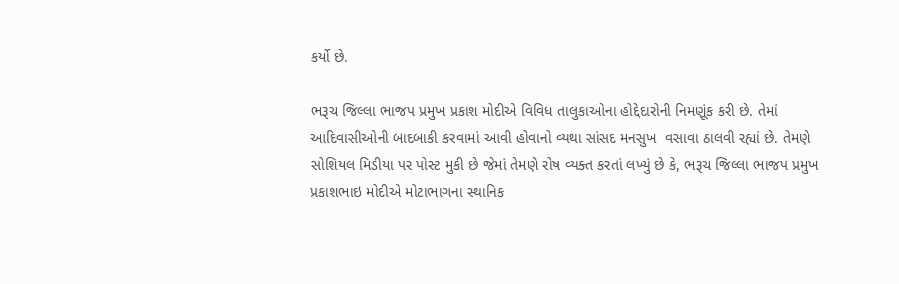કર્યો છે.

ભરૂચ જિલ્લા ભાજપ પ્રમુખ પ્રકાશ મોદીએ વિવિધ તાલુકાઓના હોદ્દેદારોની નિમણૂંક કરી છે. તેમાં આદિવાસીઓની બાદબાકી કરવામાં આવી હોવાનો વ્યથા સાંસદ મનસુખ  વસાવા ઠાલવી રહ્યાં છે. તેમણે સોશિયલ મિડીયા પર પોસ્ટ મુકી છે જેમાં તેમણે રોષ વ્યક્ત કરતાં લખ્યું છે કે, ભરૂચ જિલ્લા ભાજપ પ્રમુખ પ્રકાશભાઇ મોદીએ મોટાભાગના સ્થાનિક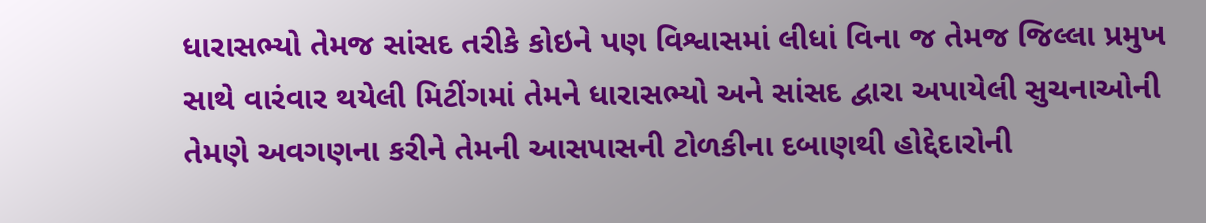ધારાસભ્યો તેમજ સાંસદ તરીકે કોઇને પણ વિશ્વાસમાં લીધાં વિના જ તેમજ જિલ્લા પ્રમુખ સાથે વારંવાર થયેલી મિટીંગમાં તેમને ધારાસભ્યો અને સાંસદ દ્વારા અપાયેલી સુચનાઓની તેમણે અવગણના કરીને તેમની આસપાસની ટોળકીના દબાણથી હોદ્દેદારોની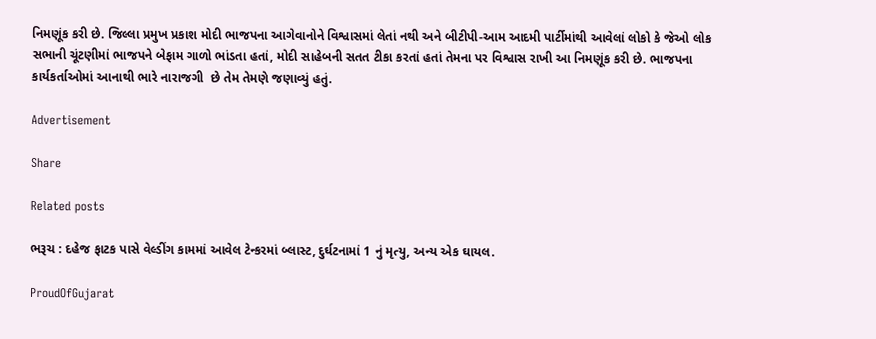નિમણૂંક કરી છે. જિલ્લા પ્રમુખ પ્રકાશ મોદી ભાજપના આગેવાનોને વિશ્વાસમાં લેતાં નથી અને બીટીપી-આમ આદમી પાર્ટીમાંથી આવેલાં લોકો કે જેઓ લોક સભાની ચૂંટણીમાં ભાજપને બેફામ ગાળો ભાંડતા હતાં, મોદી સાહેબની સતત ટીકા કરતાં હતાં તેમના પર વિશ્વાસ રાખી આ નિમણૂંક કરી છે. ભાજપના કાર્યકર્તાઓમાં આનાથી ભારે નારાજગી  છે તેમ તેમણે જણાવ્યું હતું.

Advertisement

Share

Related posts

ભરૂચ : દહેજ ફાટક પાસે વેલ્ડીંગ કામમાં આવેલ ટેન્કરમાં બ્લાસ્ટ, દુર્ઘટનામાં 1 નું મૃત્યુ, અન્ય એક ઘાયલ.

ProudOfGujarat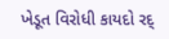ખેડૂત વિરોધી કાયદો રદ્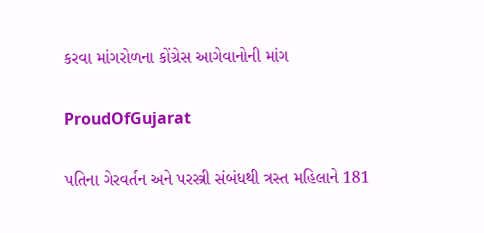કરવા માંગરોળના કોંગ્રેસ આગેવાનોની માંગ

ProudOfGujarat

પતિના ગેરવર્તન અને પરસ્ત્રી સંબંધથી ત્રસ્ત મહિલાને 181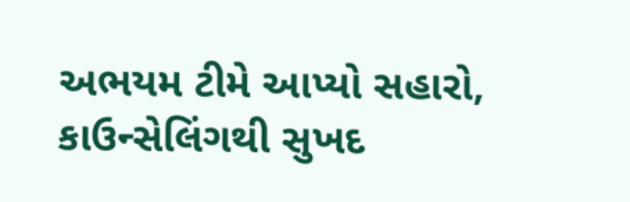અભયમ ટીમે આપ્યો સહારો, કાઉન્સેલિંગથી સુખદ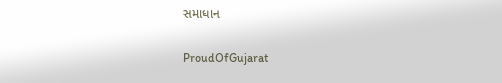સમાધાન

ProudOfGujarat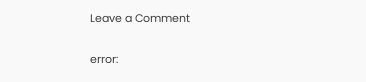Leave a Comment

error: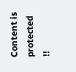Content is protected !!